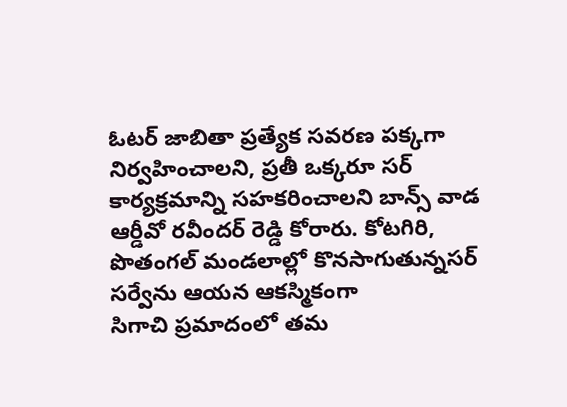ఓటర్ జాబితా ప్రత్యేక సవరణ పక్కగా నిర్వహించాలని, ప్రతీ ఒక్కరూ సర్ కార్యక్రమాన్ని సహకరించాలని బాన్స్ వాడ ఆర్డీవో రవీందర్ రెడ్డి కోరారు. కోటగిరి, పొతంగల్ మండలాల్లో కొనసాగుతున్నసర్ సర్వేను ఆయన ఆకస్మికంగా
సిగాచి ప్రమాదంలో తమ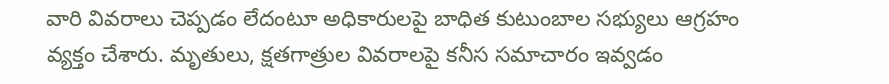వారి వివరాలు చెప్పడం లేదంటూ అధికారులపై బాధిత కుటుంబాల సభ్యులు ఆగ్రహం వ్యక్తం చేశారు. మృతులు, క్షతగాత్రుల వివరాలపై కనీస సమాచారం ఇవ్వడం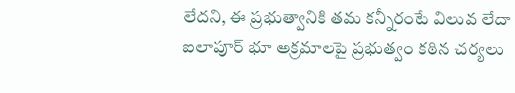లేదని, ఈ ప్రభుత్వానికి తమ కన్నీరంటే విలువ లేదా
ఐలాపూర్ భూ అక్రమాలపై ప్రభుత్వం కఠిన చర్యలు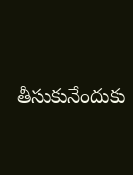తీసుకునేందుకు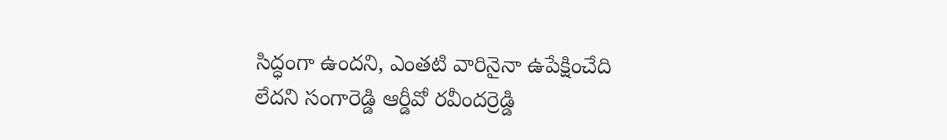సిద్ధంగా ఉందని, ఎంతటి వారినైనా ఉపేక్షించేది లేదని సంగారెడ్డి ఆర్డీవో రవీందర్రెడ్డి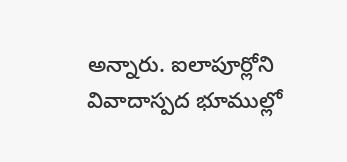అన్నారు. ఐలాపూర్లోని వివాదాస్పద భూముల్లో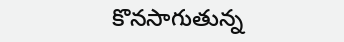కొనసాగుతున్న